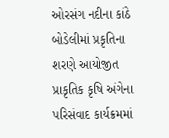ઓરસંગ નદીના કાંઠે બોડેલીમાં પ્રકૃતિના શરણે આયોજીત પ્રાકૃતિક કૃષિ અંગેના પરિસંવાદ કાર્યક્રમમાં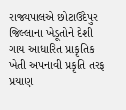રાજ્યપાલએ છોટાઉદેપુર જિલ્લાના ખેડૂતોને દેશી ગાય આધારિત પ્રાકૃતિક ખેતી અપનાવી પ્રકૃતિ તરફ પ્રયાણ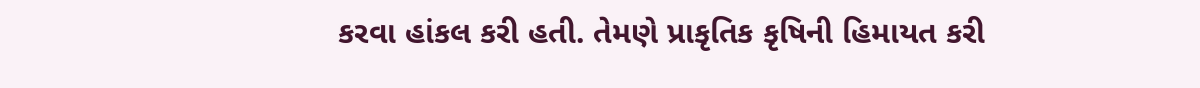કરવા હાંકલ કરી હતી. તેમણે પ્રાકૃતિક કૃષિની હિમાયત કરી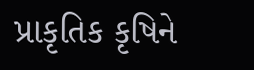પ્રાકૃતિક કૃષિને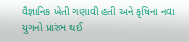વૈજ્ઞાનિક ખેતી ગણાવી હતી અને કૃષિના નવા યુગનો પ્રારંભ થઈ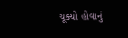ચૂક્યો હોવાનું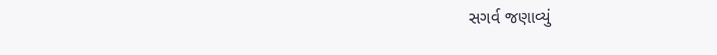સગર્વ જણાવ્યું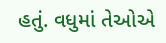હતું. વધુમાં તેઓએ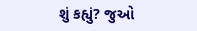શું કહ્યું? જુઓ